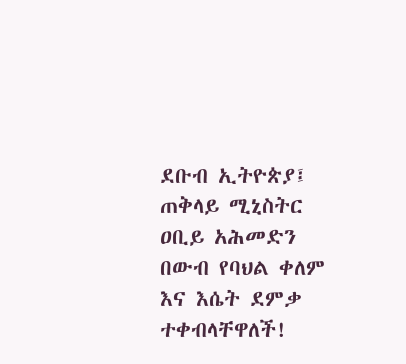ደቡብ ኢትዮጵያ፤ ጠቅላይ ሚኒስትር ዐቢይ አሕመድን በውብ የባህል ቀለም እና እሴት ደምቃ ተቀብላቸዋለች!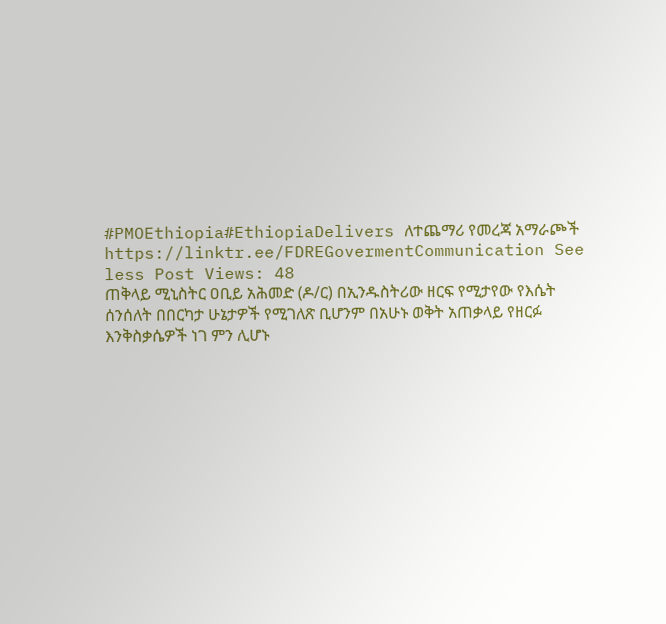#PMOEthiopia#EthiopiaDelivers ለተጨማሪ የመረጃ አማራጮች https://linktr.ee/FDREGovermentCommunication See less Post Views: 48
ጠቅላይ ሚኒስትር ዐቢይ አሕመድ (ዶ/ር) በኢንዱስትሪው ዘርፍ የሚታየው የእሴት ሰንሰለት በበርካታ ሁኔታዎች የሚገለጽ ቢሆንም በአሁኑ ወቅት አጠቃላይ የዘርፉ እንቅስቃሴዎች ነገ ምን ሊሆኑ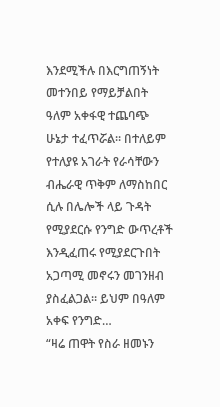እንደሚችሉ በእርግጠኝነት መተንበይ የማይቻልበት ዓለም አቀፋዊ ተጨባጭ ሁኔታ ተፈጥሯል። በተለይም የተለያዩ አገራት የራሳቸውን ብሔራዊ ጥቅም ለማስከበር ሲሉ በሌሎች ላይ ጉዳት የሚያደርሱ የንግድ ውጥረቶች እንዲፈጠሩ የሚያደርጉበት አጋጣሚ መኖሩን መገንዘብ ያስፈልጋል። ይህም በዓለም አቀፍ የንግድ…
“ዛሬ ጠዋት የስራ ዘመኑን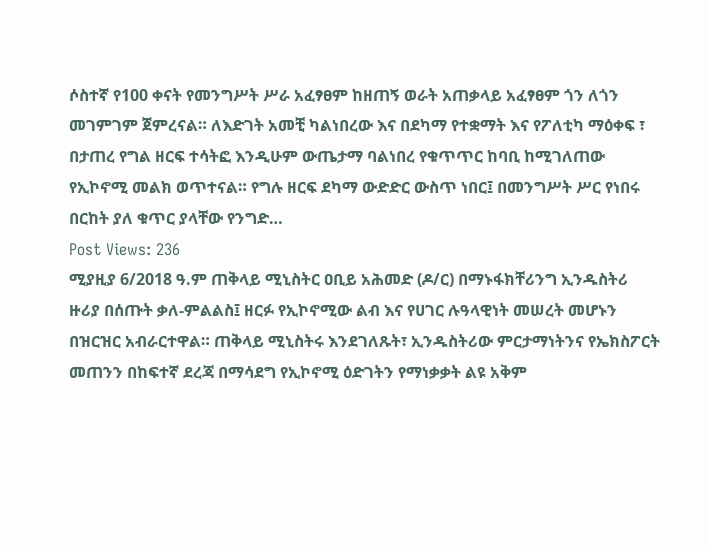ሶስተኛ የ100 ቀናት የመንግሥት ሥራ አፈፃፀም ከዘጠኝ ወራት አጠቃላይ አፈፃፀም ጎን ለጎን መገምገም ጀምረናል። ለእድገት አመቺ ካልነበረው እና በደካማ የተቋማት እና የፖለቲካ ማዕቀፍ ፣ በታጠረ የግል ዘርፍ ተሳትፎ እንዲሁም ውጤታማ ባልነበረ የቁጥጥር ከባቢ ከሚገለጠው የኢኮኖሚ መልክ ወጥተናል። የግሉ ዘርፍ ደካማ ውድድር ውስጥ ነበር፤ በመንግሥት ሥር የነበሩ በርከት ያለ ቁጥር ያላቸው የንግድ…
Post Views: 236
ሚያዚያ 6/2018 ዓ.ም ጠቅላይ ሚኒስትር ዐቢይ አሕመድ (ዶ/ር) በማኑፋክቸሪንግ ኢንዱስትሪ ዙሪያ በሰጡት ቃለ-ምልልስ፤ ዘርፉ የኢኮኖሚው ልብ እና የሀገር ሉዓላዊነት መሠረት መሆኑን በዝርዝር አብራርተዋል። ጠቅላይ ሚኒስትሩ እንደገለጹት፣ ኢንዱስትሪው ምርታማነትንና የኤክስፖርት መጠንን በከፍተኛ ደረጃ በማሳደግ የኢኮኖሚ ዕድገትን የማነቃቃት ልዩ አቅም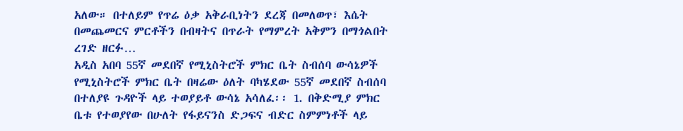አለው። በተለይም የጥሬ ዕቃ አቅራቢነትን ደረጃ በመለወጥ፣ እሴት በመጨመርና ምርቶችን በብዛትና በጥራት የማምረት አቅምን በማጎልበት ረገድ ዘርፉ…
አዲስ አበባ 55ኛ መደበኛ የሚኒስትሮች ምክር ቤት ስብሰባ ውሳኔዎች የሚኒስትሮች ምክር ቤት በዛሬው ዕለት ባካሄደው 55ኛ መደበኛ ስብሰባ በተለያዩ ጉዳዮች ላይ ተወያይቶ ውሳኔ አሳለፈ፡፡ 1. በቅድሚያ ምክር ቤቱ የተወያየው በሁለት የፋይናንስ ድጋፍና ብድር ስምምነቶች ላይ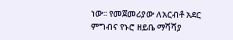ነው፡፡ የመጀመሪያው ለአርብቶ አደር ምግብና የኑሮ ዘይቤ ማሻሻያ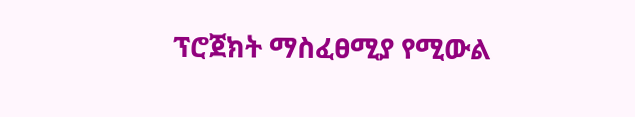ፕሮጀክት ማስፈፀሚያ የሚውል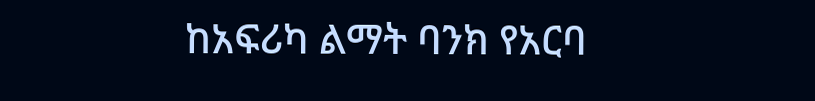ከአፍሪካ ልማት ባንክ የአርባ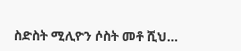ስድስት ሚሊዮን ሶስት መቶ ሺህ…